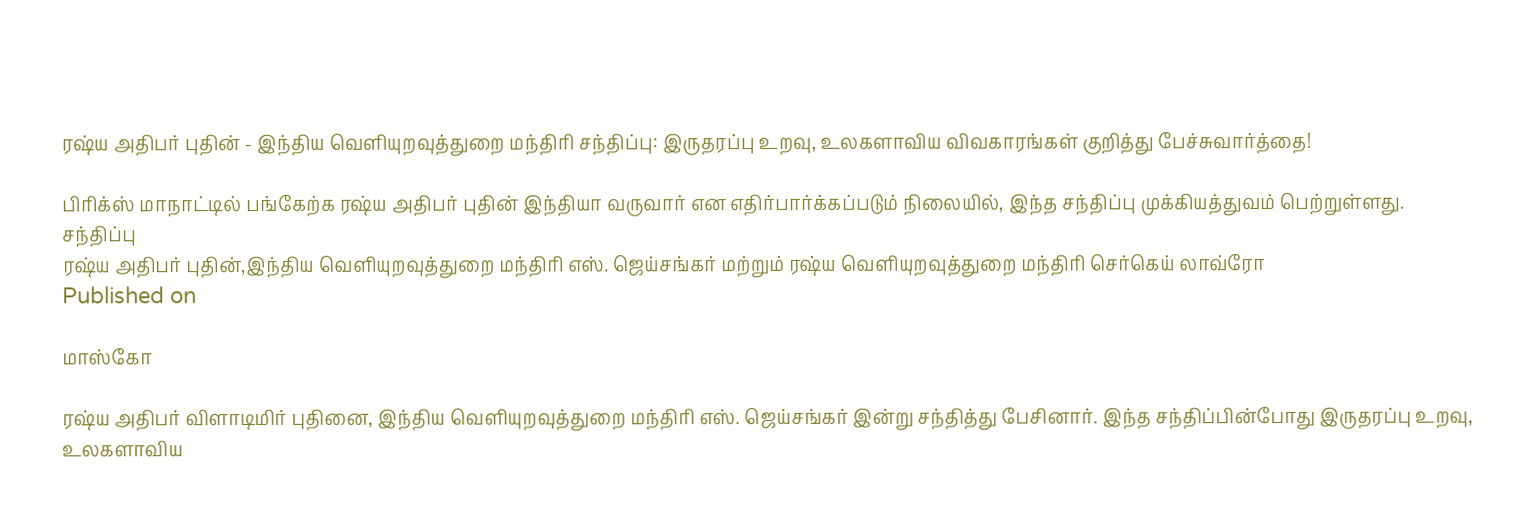ரஷ்ய அதிபர் புதின் - இந்திய வெளியுறவுத்துறை மந்திரி சந்திப்பு: இருதரப்பு உறவு, உலகளாவிய விவகாரங்கள் குறித்து பேச்சுவார்த்தை!

பிரிக்ஸ் மாநாட்டில் பங்கேற்க ரஷ்ய அதிபர் புதின் இந்தியா வருவார் என எதிர்பார்க்கப்படும் நிலையில், இந்த சந்திப்பு முக்கியத்துவம் பெற்றுள்ளது.
சந்திப்பு
ரஷ்ய அதிபர் புதின்,இந்திய வெளியுறவுத்துறை மந்திரி எஸ். ஜெய்சங்கர் மற்றும் ரஷ்ய வெளியுறவுத்துறை மந்திரி செர்கெய் லாவ்ரோ
Published on

மாஸ்கோ

ரஷ்ய அதிபர் விளாடிமிர் புதினை, இந்திய வெளியுறவுத்துறை மந்திரி எஸ். ஜெய்சங்கர் இன்று சந்தித்து பேசினார். இந்த சந்திப்பின்போது இருதரப்பு உறவு, உலகளாவிய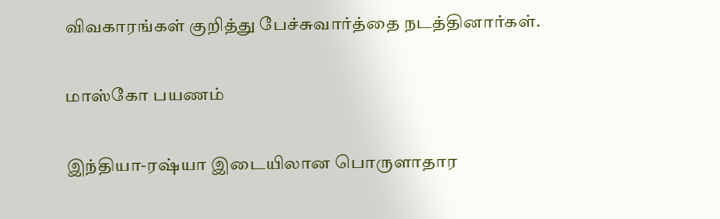விவகாரங்கள் குறித்து பேச்சுவார்த்தை நடத்தினார்கள்.

மாஸ்கோ பயணம்

இந்தியா-ரஷ்யா இடையிலான பொருளாதார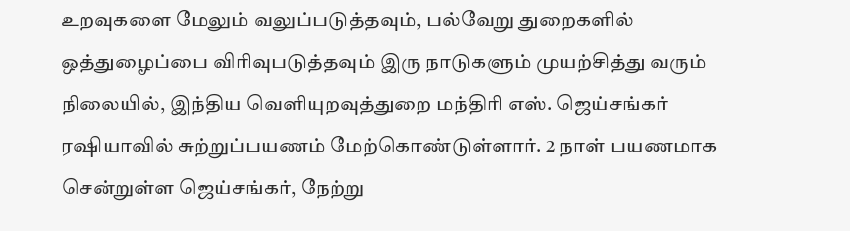உறவுகளை மேலும் வலுப்படுத்தவும், பல்வேறு துறைகளில் ஒத்துழைப்பை விரிவுபடுத்தவும் இரு நாடுகளும் முயற்சித்து வரும் நிலையில், இந்திய வெளியுறவுத்துறை மந்திரி எஸ். ஜெய்சங்கர் ரஷியாவில் சுற்றுப்பயணம் மேற்கொண்டுள்ளார். 2 நாள் பயணமாக சென்றுள்ள ஜெய்சங்கர், நேற்று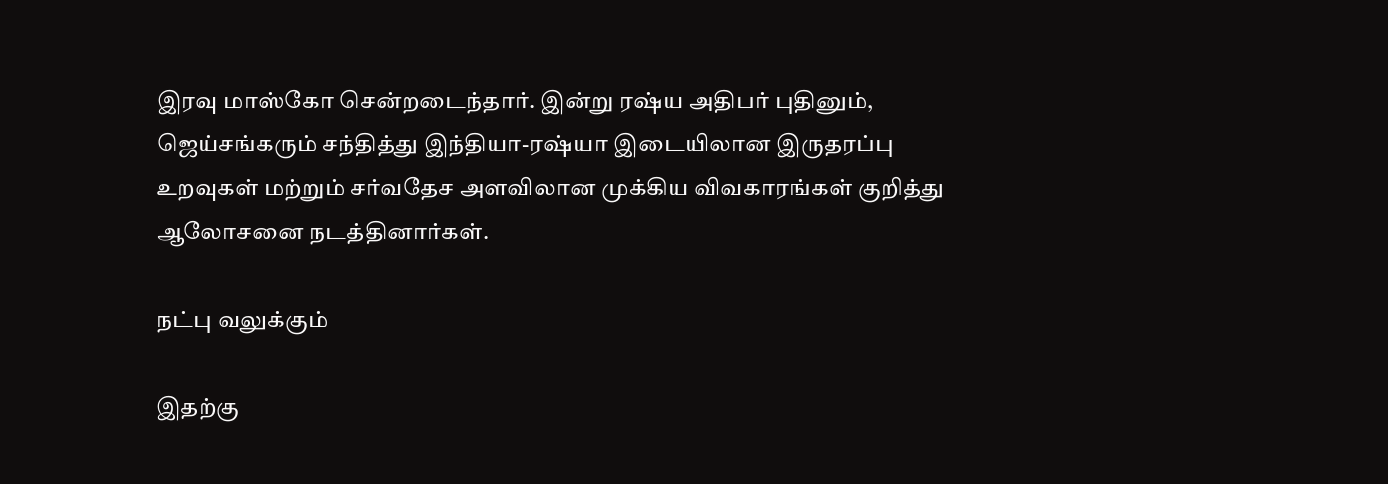இரவு மாஸ்கோ சென்றடைந்தார். இன்று ரஷ்ய அதிபர் புதினும், ஜெய்சங்கரும் சந்தித்து இந்தியா-ரஷ்யா இடையிலான இருதரப்பு உறவுகள் மற்றும் சர்வதேச அளவிலான முக்கிய விவகாரங்கள் குறித்து ஆலோசனை நடத்தினார்கள்.

நட்பு வலுக்கும்

இதற்கு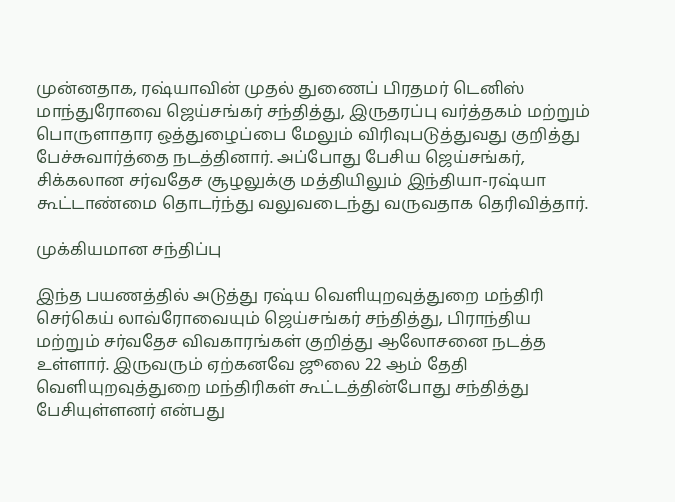முன்னதாக, ரஷ்யாவின் முதல் துணைப் பிரதமர் டெனிஸ் மாந்துரோவை ஜெய்சங்கர் சந்தித்து, இருதரப்பு வர்த்தகம் மற்றும் பொருளாதார ஒத்துழைப்பை மேலும் விரிவுபடுத்துவது குறித்து பேச்சுவார்த்தை நடத்தினார். அப்போது பேசிய ஜெய்சங்கர், சிக்கலான சர்வதேச சூழலுக்கு மத்தியிலும் இந்தியா-ரஷ்யா கூட்டாண்மை தொடர்ந்து வலுவடைந்து வருவதாக தெரிவித்தார்.

முக்கியமான சந்திப்பு

இந்த பயணத்தில் அடுத்து ரஷ்ய வெளியுறவுத்துறை மந்திரி செர்கெய் லாவ்ரோவையும் ஜெய்சங்கர் சந்தித்து, பிராந்திய மற்றும் சர்வதேச விவகாரங்கள் குறித்து ஆலோசனை நடத்த உள்ளார். இருவரும் ஏற்கனவே ஜூலை 22 ஆம் தேதி வெளியுறவுத்துறை மந்திரிகள் கூட்டத்தின்போது சந்தித்து பேசியுள்ளனர் என்பது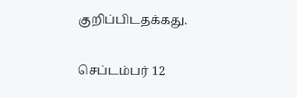குறிப்பிடதக்கது.

செப்டம்பர் 12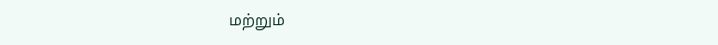மற்றும்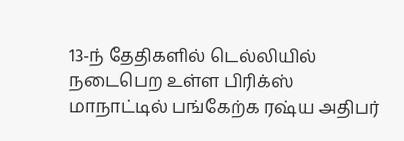13-ந் தேதிகளில் டெல்லியில் நடைபெற உள்ள பிரிக்ஸ் மாநாட்டில் பங்கேற்க ரஷ்ய அதிபர்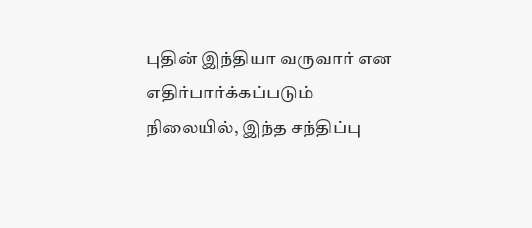புதின் இந்தியா வருவார் என எதிர்பார்க்கப்படும் நிலையில், இந்த சந்திப்பு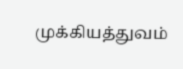முக்கியத்துவம்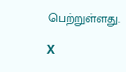பெற்றுள்ளது.

X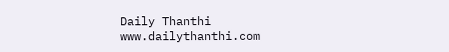Daily Thanthi
www.dailythanthi.com